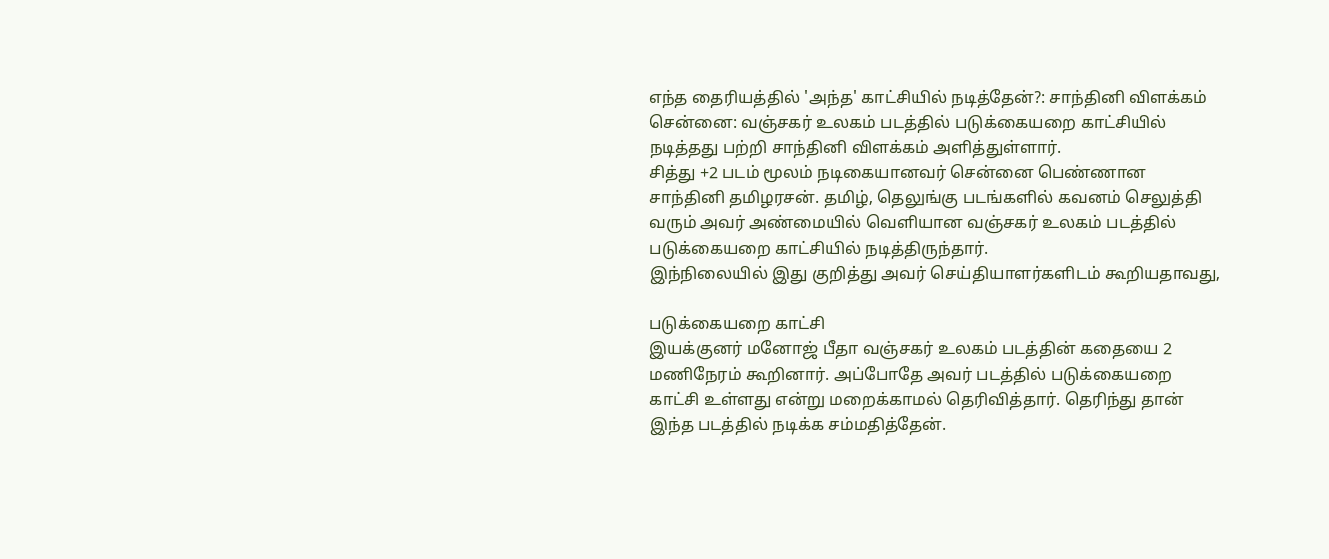எந்த தைரியத்தில் 'அந்த' காட்சியில் நடித்தேன்?: சாந்தினி விளக்கம்
சென்னை: வஞ்சகர் உலகம் படத்தில் படுக்கையறை காட்சியில் நடித்தது பற்றி சாந்தினி விளக்கம் அளித்துள்ளார்.
சித்து +2 படம் மூலம் நடிகையானவர் சென்னை பெண்ணான சாந்தினி தமிழரசன். தமிழ், தெலுங்கு படங்களில் கவனம் செலுத்தி வரும் அவர் அண்மையில் வெளியான வஞ்சகர் உலகம் படத்தில் படுக்கையறை காட்சியில் நடித்திருந்தார்.
இந்நிலையில் இது குறித்து அவர் செய்தியாளர்களிடம் கூறியதாவது,

படுக்கையறை காட்சி
இயக்குனர் மனோஜ் பீதா வஞ்சகர் உலகம் படத்தின் கதையை 2 மணிநேரம் கூறினார். அப்போதே அவர் படத்தில் படுக்கையறை காட்சி உள்ளது என்று மறைக்காமல் தெரிவித்தார். தெரிந்து தான் இந்த படத்தில் நடிக்க சம்மதித்தேன்.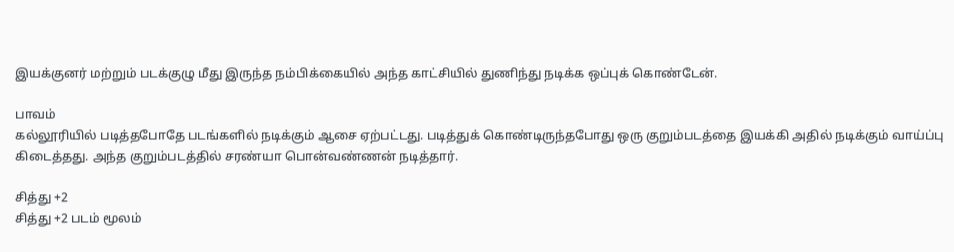இயக்குனர் மற்றும் படக்குழு மீது இருந்த நம்பிக்கையில் அந்த காட்சியில் துணிந்து நடிக்க ஒப்புக் கொண்டேன்.

பாவம்
கல்லூரியில் படித்தபோதே படங்களில் நடிக்கும் ஆசை ஏற்பட்டது. படித்துக் கொண்டிருந்தபோது ஒரு குறும்படத்தை இயக்கி அதில் நடிக்கும் வாய்ப்பு கிடைத்தது. அந்த குறும்படத்தில் சரண்யா பொன்வண்ணன் நடித்தார்.

சித்து +2
சித்து +2 படம் மூலம்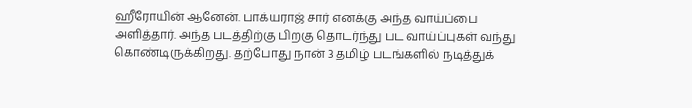ஹீரோயின் ஆனேன். பாக்யராஜ் சார் எனக்கு அந்த வாய்ப்பை அளித்தார். அந்த படத்திற்கு பிறகு தொடர்ந்து பட வாய்ப்புகள் வந்து கொண்டிருக்கிறது. தற்போது நான் 3 தமிழ் படங்களில் நடித்துக்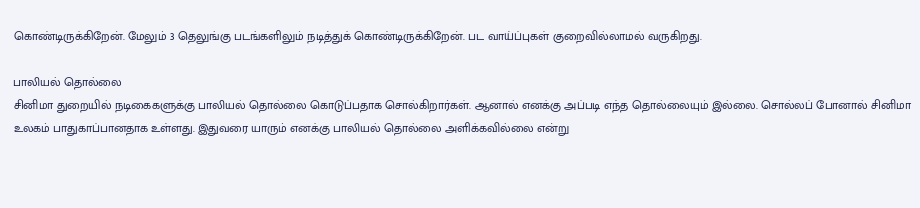கொண்டிருக்கிறேன். மேலும் 3 தெலுங்கு படங்களிலும் நடித்துக் கொண்டிருக்கிறேன். பட வாய்ப்புகள் குறைவில்லாமல் வருகிறது.

பாலியல் தொல்லை
சினிமா துறையில் நடிகைகளுக்கு பாலியல் தொல்லை கொடுப்பதாக சொல்கிறார்கள். ஆனால் எனக்கு அப்படி எந்த தொல்லையும் இல்லை. சொல்லப் போனால் சினிமா உலகம் பாதுகாப்பானதாக உள்ளது. இதுவரை யாரும் எனக்கு பாலியல் தொல்லை அளிக்கவில்லை என்று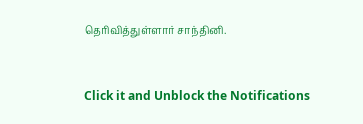தெரிவித்துள்ளார் சாந்தினி.


Click it and Unblock the Notifications